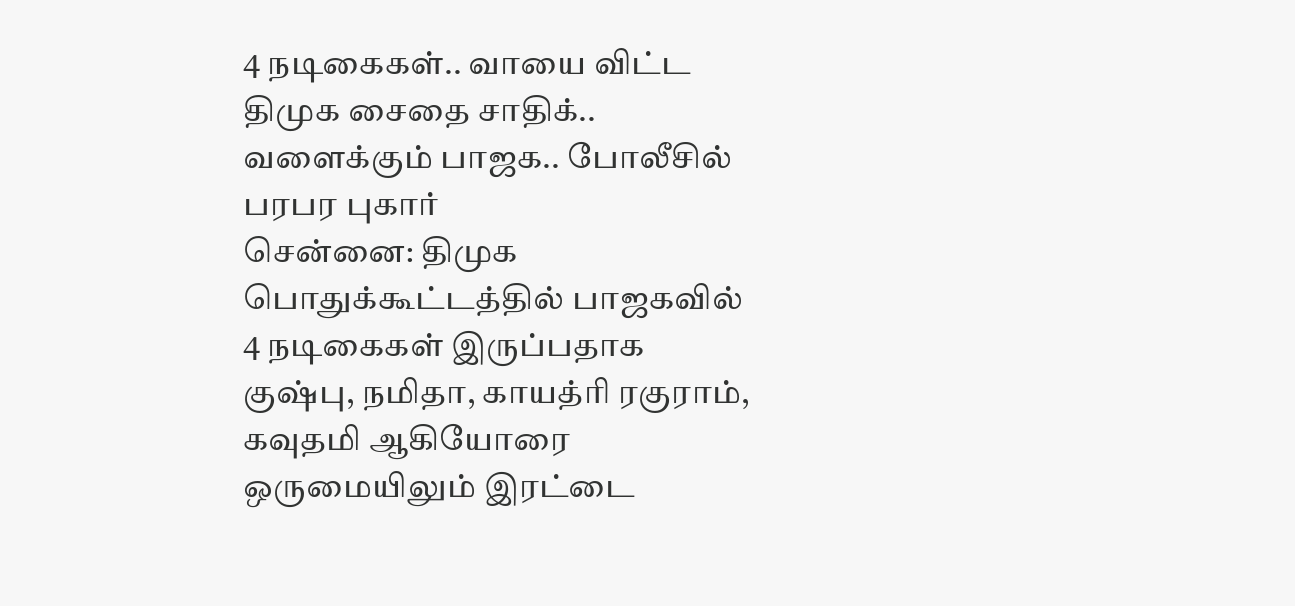4 நடிகைகள்.. வாயை விட்ட திமுக சைதை சாதிக்.. வளைக்கும் பாஜக.. போலீசில் பரபர புகார்
சென்னை: திமுக பொதுக்கூட்டத்தில் பாஜகவில் 4 நடிகைகள் இருப்பதாக குஷ்பு, நமிதா, காயத்ரி ரகுராம், கவுதமி ஆகியோரை ஒருமையிலும் இரட்டை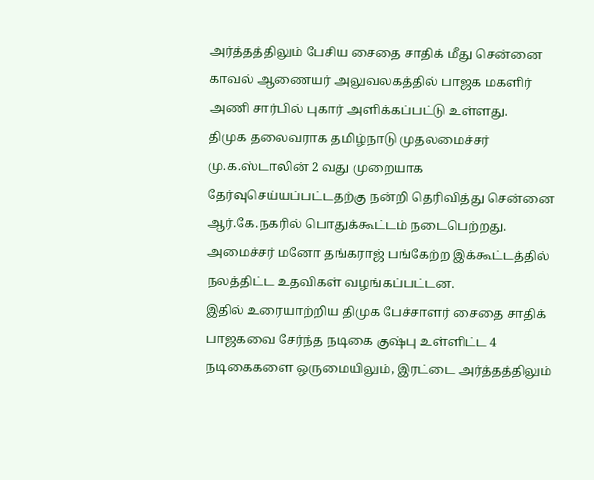அர்த்தத்திலும் பேசிய சைதை சாதிக் மீது சென்னை காவல் ஆணையர் அலுவலகத்தில் பாஜக மகளிர் அணி சார்பில் புகார் அளிக்கப்பட்டு உள்ளது.
திமுக தலைவராக தமிழ்நாடு முதலமைச்சர் மு.க.ஸ்டாலின் 2 வது முறையாக தேர்வுசெய்யப்பட்டதற்கு நன்றி தெரிவித்து சென்னை ஆர்.கே.நகரில் பொதுக்கூட்டம் நடைபெற்றது. அமைச்சர் மனோ தங்கராஜ் பங்கேற்ற இக்கூட்டத்தில் நலத்திட்ட உதவிகள் வழங்கப்பட்டன.
இதில் உரையாற்றிய திமுக பேச்சாளர் சைதை சாதிக் பாஜகவை சேர்ந்த நடிகை குஷ்பு உள்ளிட்ட 4 நடிகைகளை ஒருமையிலும், இரட்டை அர்த்தத்திலும்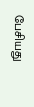பேசியது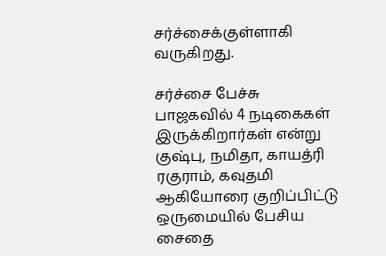சர்ச்சைக்குள்ளாகி வருகிறது.

சர்ச்சை பேச்சு
பாஜகவில் 4 நடிகைகள் இருக்கிறார்கள் என்று குஷ்பு, நமிதா, காயத்ரி ரகுராம், கவுதமி ஆகியோரை குறிப்பிட்டு ஒருமையில் பேசிய சைதை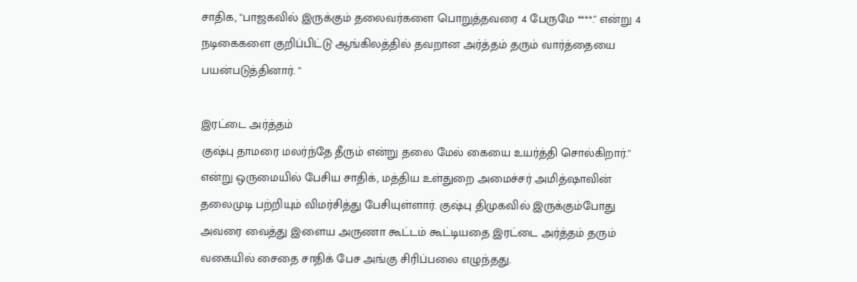சாதிக, "பாஜகவில் இருக்கும் தலைவர்களை பொறுத்தவரை 4 பேருமே ****." என்று 4 நடிகைகளை குறிப்பிட்டு ஆங்கிலத்தில் தவறான அர்த்தம் தரும் வார்த்தையை பயன்படுத்தினார். "

இரட்டை அர்த்தம்
குஷ்பு தாமரை மலர்ந்தே தீரும் என்று தலை மேல் கையை உயர்த்தி சொல்கிறார்." என்று ஒருமையில் பேசிய சாதிக், மத்திய உள்துறை அமைச்சர் அமித்ஷாவின் தலைமுடி பற்றியும் விமர்சித்து பேசியுள்ளார். குஷ்பு திமுகவில் இருக்கும்போது அவரை வைத்து இளைய அருணா கூட்டம் கூட்டியதை இரட்டை அர்த்தம் தரும் வகையில் சைதை சாதிக் பேச அங்கு சிரிப்பலை எழுந்தது.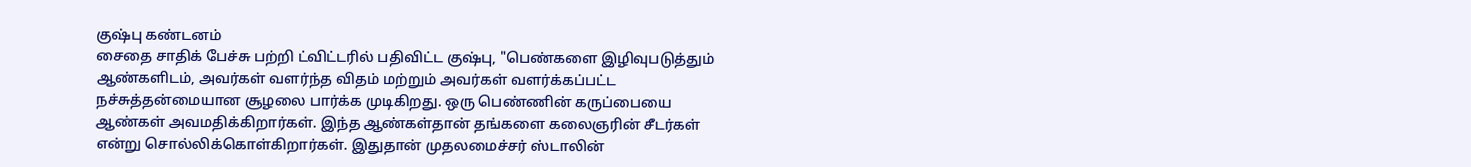குஷ்பு கண்டனம்
சைதை சாதிக் பேச்சு பற்றி ட்விட்டரில் பதிவிட்ட குஷ்பு, "பெண்களை இழிவுபடுத்தும் ஆண்களிடம், அவர்கள் வளர்ந்த விதம் மற்றும் அவர்கள் வளர்க்கப்பட்ட நச்சுத்தன்மையான சூழலை பார்க்க முடிகிறது. ஒரு பெண்ணின் கருப்பையை ஆண்கள் அவமதிக்கிறார்கள். இந்த ஆண்கள்தான் தங்களை கலைஞரின் சீடர்கள் என்று சொல்லிக்கொள்கிறார்கள். இதுதான் முதலமைச்சர் ஸ்டாலின்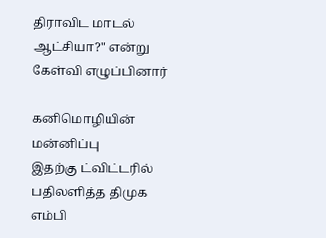திராவிட மாடல் ஆட்சியா?" என்று கேள்வி எழுப்பினார்

கனிமொழியின் மன்னிப்பு
இதற்கு ட்விட்டரில் பதிலளித்த திமுக எம்பி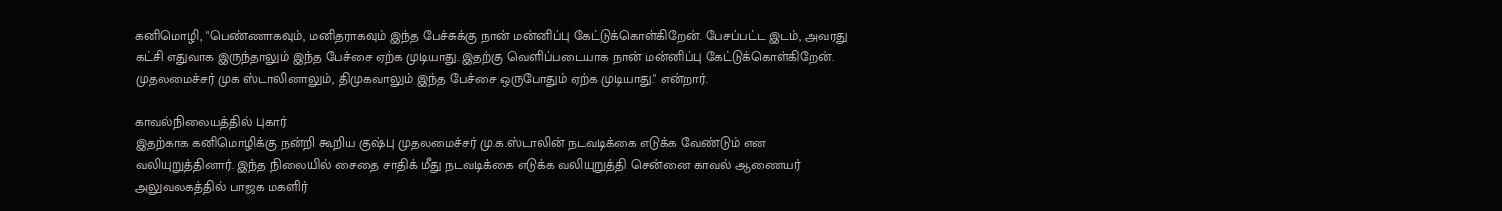கனிமொழி, "பெண்ணாகவும், மனிதராகவும் இந்த பேச்சுக்கு நான் மன்னிப்பு கேட்டுக்கொள்கிறேன். பேசப்பட்ட இடம், அவரது கட்சி எதுவாக இருந்தாலும் இந்த பேச்சை ஏற்க முடியாது. இதற்கு வெளிப்படையாக நான் மன்னிப்பு கேட்டுக்கொள்கிறேன். முதலமைச்சர் முக ஸ்டாலினாலும், திமுகவாலும் இந்த பேச்சை ஒருபோதும் ஏற்க முடியாது." என்றார்.

காவல்நிலையத்தில் புகார்
இதற்காக கனிமொழிக்கு நன்றி கூறிய குஷ்பு முதலமைச்சர் மு.க.ஸ்டாலின் நடவடிக்கை எடுக்க வேண்டும் என வலியுறுத்தினார். இந்த நிலையில் சைதை சாதிக் மீது நடவடிக்கை எடுக்க வலியுறுத்தி சென்னை காவல் ஆணையர் அலுவலகத்தில் பாஜக மகளிர்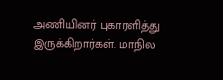அணியினர் புகாரளித்து இருக்கிறார்கள். மாநில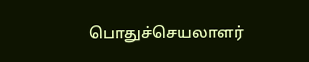பொதுச்செயலாளர்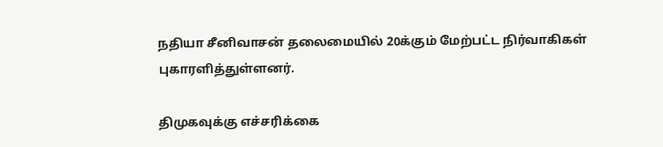நதியா சீனிவாசன் தலைமையில் 20க்கும் மேற்பட்ட நிர்வாகிகள் புகாரளித்துள்ளனர்.

திமுகவுக்கு எச்சரிக்கை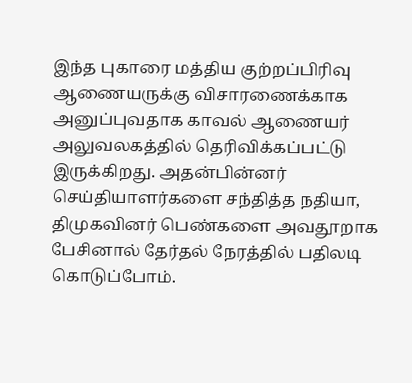இந்த புகாரை மத்திய குற்றப்பிரிவு ஆணையருக்கு விசாரணைக்காக அனுப்புவதாக காவல் ஆணையர் அலுவலகத்தில் தெரிவிக்கப்பட்டு இருக்கிறது. அதன்பின்னர் செய்தியாளர்களை சந்தித்த நதியா, திமுகவினர் பெண்களை அவதூறாக பேசினால் தேர்தல் நேரத்தில் பதிலடி கொடுப்போம்.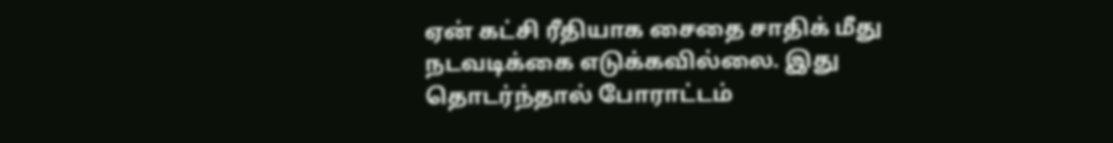ஏன் கட்சி ரீதியாக சைதை சாதிக் மீது நடவடிக்கை எடுக்கவில்லை. இது தொடர்ந்தால் போராட்டம்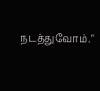நடத்துவோம்."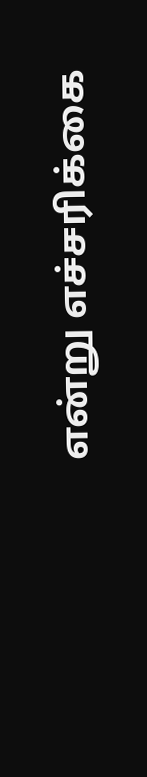என்று எச்சரிக்கை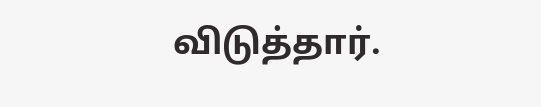விடுத்தார்.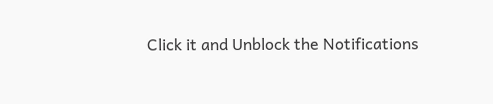Click it and Unblock the Notifications